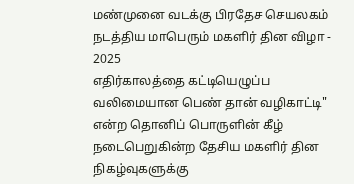மண்முனை வடக்கு பிரதேச செயலகம் நடத்திய மாபெரும் மகளிர் தின விழா - 2025
எதிர்காலத்தை கட்டியெழுப்ப வலிமையான பெண் தான் வழிகாட்டி" என்ற தொனிப் பொருளின் கீழ் நடைபெறுகின்ற தேசிய மகளிர் தின நிகழ்வுகளுக்கு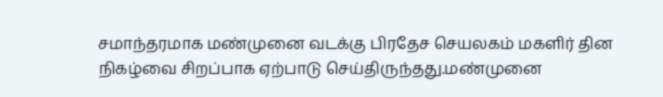சமாந்தரமாக மண்முனை வடக்கு பிரதேச செயலகம் மகளிர் தின நிகழ்வை சிறப்பாக ஏற்பாடு செய்திருந்தது.மண்முனை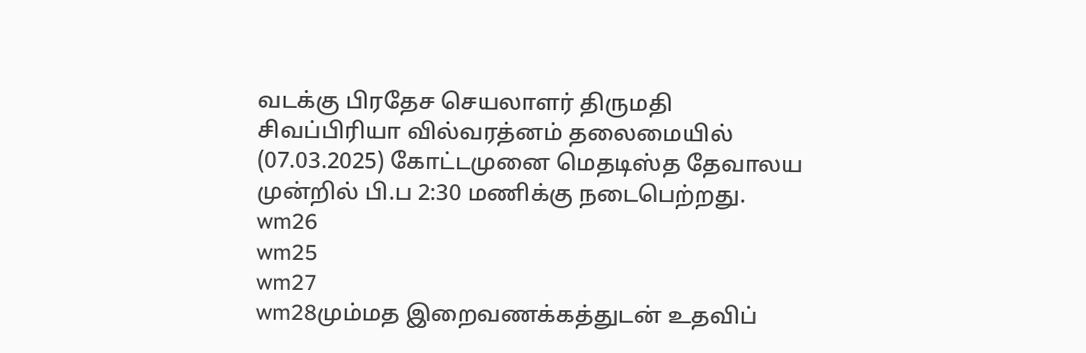வடக்கு பிரதேச செயலாளர் திருமதி சிவப்பிரியா வில்வரத்னம் தலைமையில் (07.03.2025) கோட்டமுனை மெதடிஸ்த தேவாலய முன்றில் பி.ப 2:30 மணிக்கு நடைபெற்றது.
wm26
wm25
wm27
wm28மும்மத இறைவணக்கத்துடன் உதவிப்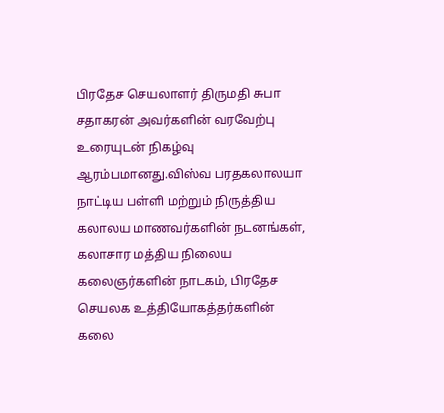பிரதேச செயலாளர் திருமதி சுபா சதாகரன் அவர்களின் வரவேற்பு உரையுடன் நிகழ்வு ஆரம்பமானது.விஸ்வ பரதகலாலயா நாட்டிய பள்ளி மற்றும் நிருத்திய கலாலய மாணவர்களின் நடனங்கள், கலாசார மத்திய நிலைய கலைஞர்களின் நாடகம், பிரதேச செயலக உத்தியோகத்தர்களின் கலை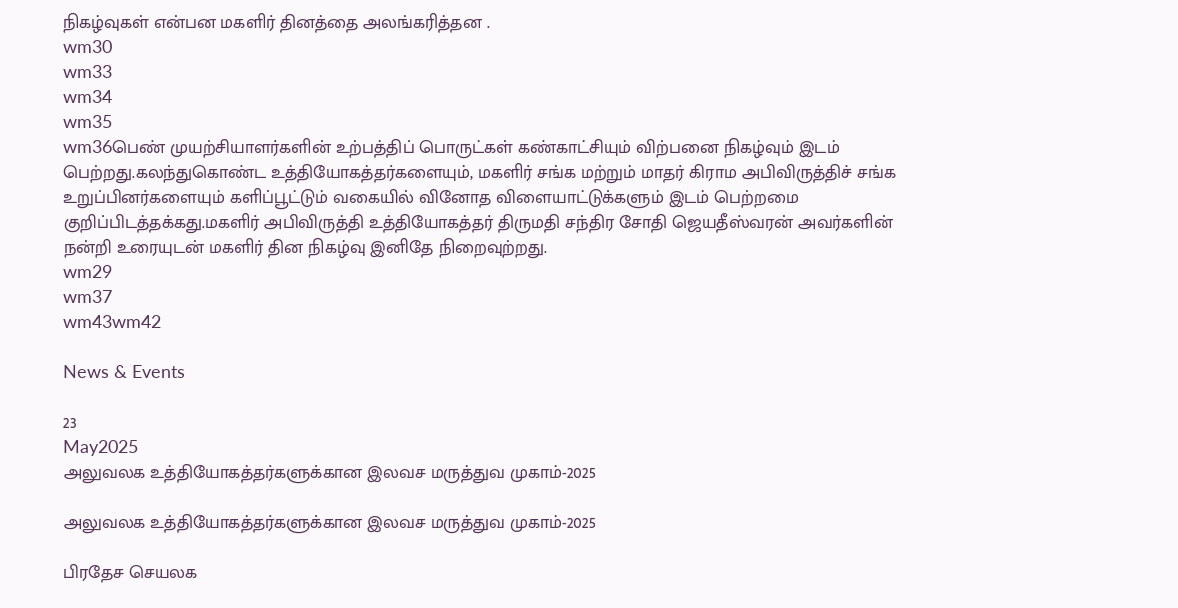நிகழ்வுகள் என்பன மகளிர் தினத்தை அலங்கரித்தன .
wm30
wm33
wm34
wm35
wm36பெண் முயற்சியாளர்களின் உற்பத்திப் பொருட்கள் கண்காட்சியும் விற்பனை நிகழ்வும் இடம் பெற்றது.கலந்துகொண்ட உத்தியோகத்தர்களையும், மகளிர் சங்க மற்றும் மாதர் கிராம அபிவிருத்திச் சங்க உறுப்பினர்களையும் களிப்பூட்டும் வகையில் வினோத விளையாட்டுக்களும் இடம் பெற்றமை குறிப்பிடத்தக்கது.மகளிர் அபிவிருத்தி உத்தியோகத்தர் திருமதி சந்திர சோதி ஜெயதீஸ்வரன் அவர்களின் நன்றி உரையுடன் மகளிர் தின நிகழ்வு இனிதே நிறைவுற்றது.
wm29
wm37
wm43wm42

News & Events

23
May2025
அலுவலக உத்தியோகத்தர்களுக்கான இலவச மருத்துவ முகாம்-2025

அலுவலக உத்தியோகத்தர்களுக்கான இலவச மருத்துவ முகாம்-2025

பிரதேச செயலக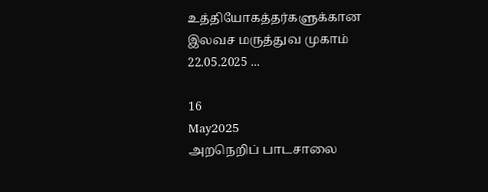உத்தியோகத்தர்களுக்கான இலவச மருத்துவ முகாம் 22.05.2025 ...

16
May2025
அறநெறிப் பாடசாலை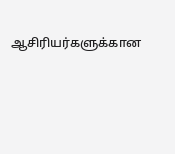ஆசிரியர்களுக்கான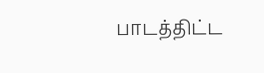பாடத்திட்ட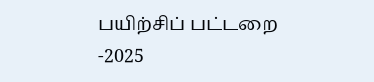பயிற்சிப் பட்டறை -2025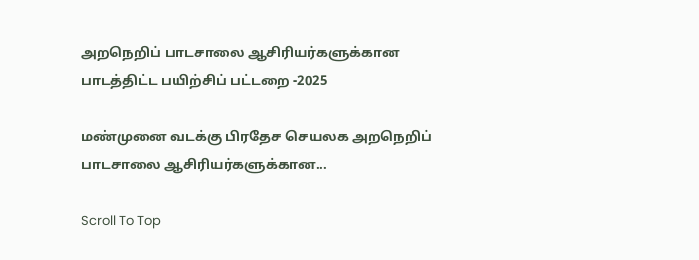அறநெறிப் பாடசாலை ஆசிரியர்களுக்கான பாடத்திட்ட பயிற்சிப் பட்டறை -2025

மண்முனை வடக்கு பிரதேச செயலக அறநெறிப் பாடசாலை ஆசிரியர்களுக்கான...

Scroll To Top